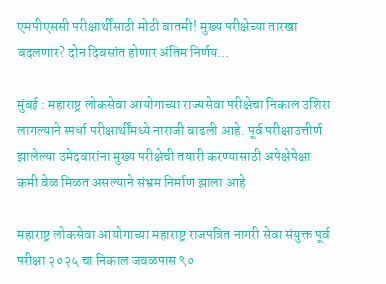एमपीएससी परीक्षार्थींसाठी मोठी बातमी! मुख्य परीक्षेच्या तारखा बदलणार? दोन दिवसांत होणार अंतिम निर्णय…

मुंबई : महाराष्ट्र लोकसेवा आयोगाच्या राज्यसेवा परीक्षेचा निकाल उशिरा लागल्याने स्पर्धा परीक्षार्थींमध्ये नाराजी वाढली आहे. पूर्व परीक्षाउत्तीर्ण झालेल्या उमेदवारांना मुख्य परीक्षेची तयारी करण्यासाठी अपेक्षेपेक्षा कमी वेळ मिळत असल्याने संभ्रम निर्माण झाला आहे

महाराष्ट्र लोकसेवा आयोगाच्या महाराष्ट्र राजपत्रित नागरी सेवा संयुक्त पूर्व परीक्षा २०२५ चा निकाल जवळपास ९०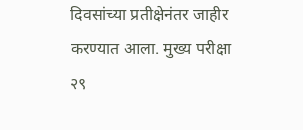दिवसांच्या प्रतीक्षेनंतर जाहीर करण्यात आला. मुख्य परीक्षा २९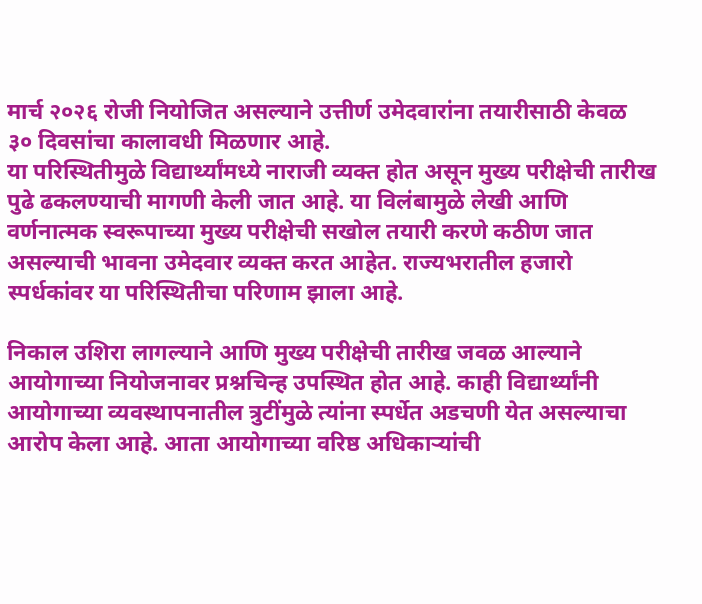मार्च २०२६ रोजी नियोजित असल्याने उत्तीर्ण उमेदवारांना तयारीसाठी केवळ ३० दिवसांचा कालावधी मिळणार आहे.
या परिस्थितीमुळे विद्यार्थ्यांमध्ये नाराजी व्यक्त होत असून मुख्य परीक्षेची तारीख पुढे ढकलण्याची मागणी केली जात आहे. या विलंबामुळे लेखी आणि वर्णनात्मक स्वरूपाच्या मुख्य परीक्षेची सखोल तयारी करणे कठीण जात असल्याची भावना उमेदवार व्यक्त करत आहेत. राज्यभरातील हजारो स्पर्धकांवर या परिस्थितीचा परिणाम झाला आहे.

निकाल उशिरा लागल्याने आणि मुख्य परीक्षेची तारीख जवळ आल्याने आयोगाच्या नियोजनावर प्रश्नचिन्ह उपस्थित होत आहे. काही विद्यार्थ्यांनी आयोगाच्या व्यवस्थापनातील त्रुटींमुळे त्यांना स्पर्धेत अडचणी येत असल्याचा आरोप केला आहे. आता आयोगाच्या वरिष्ठ अधिकाऱ्यांची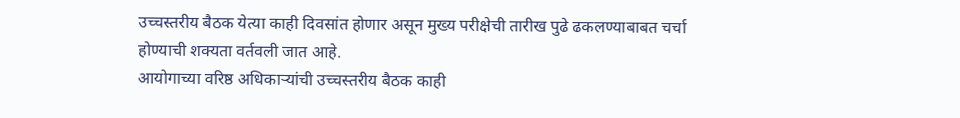उच्चस्तरीय बैठक येत्या काही दिवसांत होणार असून मुख्य परीक्षेची तारीख पुढे ढकलण्याबाबत चर्चा होण्याची शक्यता वर्तवली जात आहे.
आयोगाच्या वरिष्ठ अधिकाऱ्यांची उच्चस्तरीय बैठक काही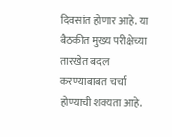दिवसांत होणार आहे. या बैठकीत मुख्य परीक्षेच्या तारखेत बदल करण्याबाबत चर्चा होण्याची शक्यता आहे.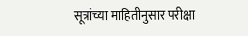सूत्रांच्या माहितीनुसार परीक्षा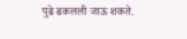पुढे ढकलली जाऊ शकते.